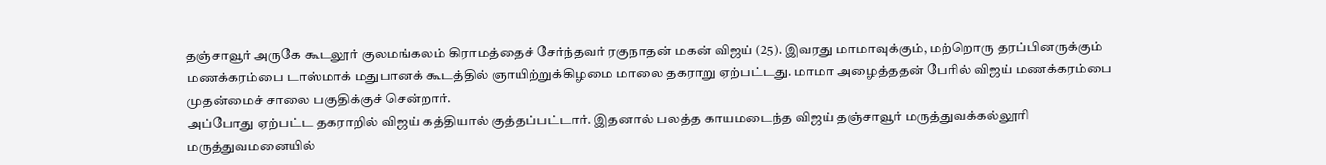தஞ்சாவூர் அருகே கூடலூர் குலமங்கலம் கிராமத்தைச் சேர்ந்தவர் ரகுநாதன் மகன் விஜய் (25). இவரது மாமாவுக்கும், மற்றொரு தரப்பினருக்கும் மணக்கரம்பை டாஸ்மாக் மதுபானக் கூடத்தில் ஞாயிற்றுக்கிழமை மாலை தகராறு ஏற்பட்டது. மாமா அழைத்ததன் பேரில் விஜய் மணக்கரம்பை முதன்மைச் சாலை பகுதிக்குச் சென்றார்.
அப்போது ஏற்பட்ட தகராறில் விஜய் கத்தியால் குத்தப்பட்டார். இதனால் பலத்த காயமடைந்த விஜய் தஞ்சாவூர் மருத்துவக்கல்லூரி மருத்துவமனையில்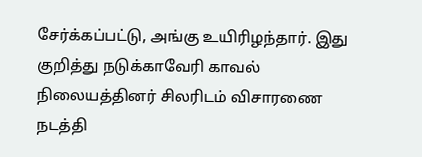சேர்க்கப்பட்டு, அங்கு உயிரிழந்தார். இது குறித்து நடுக்காவேரி காவல் நிலையத்தினர் சிலரிடம் விசாரணை நடத்தி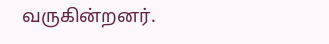வருகின்றனர்.